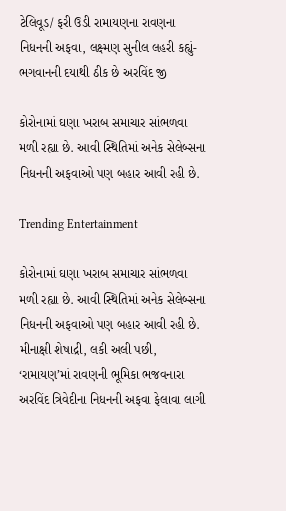ટેલિવૂડ/ ફરી ઉડી રામાયણના રાવણના નિધનની અફવા, લક્ષ્મણ સુનીલ લહરી કહ્યું- ભગવાનની દયાથી ઠીક છે અરવિંદ જી

કોરોનામાં ઘણા ખરાબ સમાચાર સાંભળવા મળી રહ્યા છે. આવી સ્થિતિમાં અનેક સેલેબ્સના નિધનની અફવાઓ પણ બહાર આવી રહી છે.

Trending Entertainment

કોરોનામાં ઘણા ખરાબ સમાચાર સાંભળવા મળી રહ્યા છે. આવી સ્થિતિમાં અનેક સેલેબ્સના નિધનની અફવાઓ પણ બહાર આવી રહી છે. મીનાક્ષી શેષાદ્રી, લકી અલી પછી, ‘રામાયણ’માં રાવણની ભૂમિકા ભજવનારા અરવિંદ ત્રિવેદીના નિધનની અફવા ફેલાવા લાગી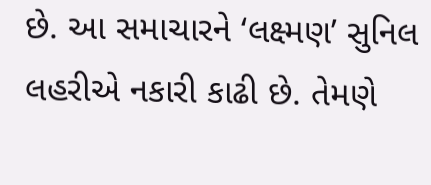છે. આ સમાચારને ‘લક્ષ્મણ’ સુનિલ લહરીએ નકારી કાઢી છે. તેમણે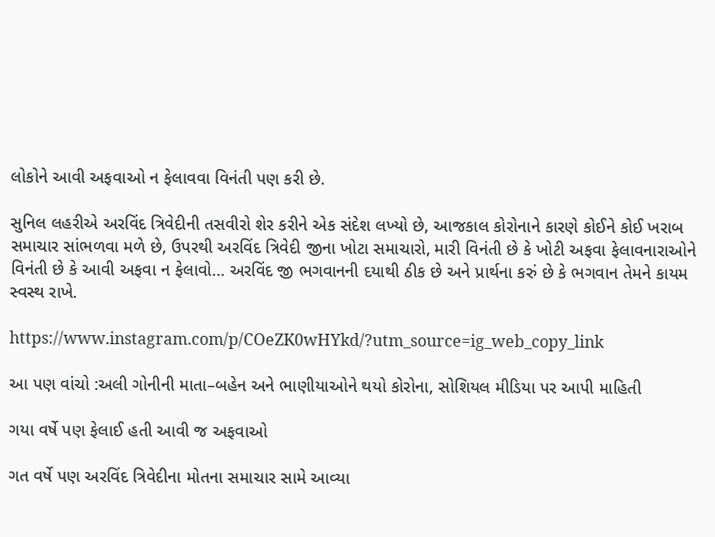લોકોને આવી અફવાઓ ન ફેલાવવા વિનંતી પણ કરી છે.

સુનિલ લહરીએ અરવિંદ ત્રિવેદીની તસવીરો શેર કરીને એક સંદેશ લખ્યો છે, આજકાલ કોરોનાને કારણે કોઈને કોઈ ખરાબ સમાચાર સાંભળવા મળે છે, ઉપરથી અરવિંદ ત્રિવેદી જીના ખોટા સમાચારો, મારી વિનંતી છે કે ખોટી અફવા ફેલાવનારાઓને વિનંતી છે કે આવી અફવા ન ફેલાવો… અરવિંદ જી ભગવાનની દયાથી ઠીક છે અને પ્રાર્થના કરું છે કે ભગવાન તેમને કાયમ સ્વસ્થ રાખે.

https://www.instagram.com/p/COeZK0wHYkd/?utm_source=ig_web_copy_link

આ પણ વાંચો :અલી ગોનીની માતા–બહેન અને ભાણીયાઓને થયો કોરોના, સોશિયલ મીડિયા પર આપી માહિતી

ગયા વર્ષે પણ ફેલાઈ હતી આવી જ અફવાઓ

ગત વર્ષે પણ અરવિંદ ત્રિવેદીના મોતના સમાચાર સામે આવ્યા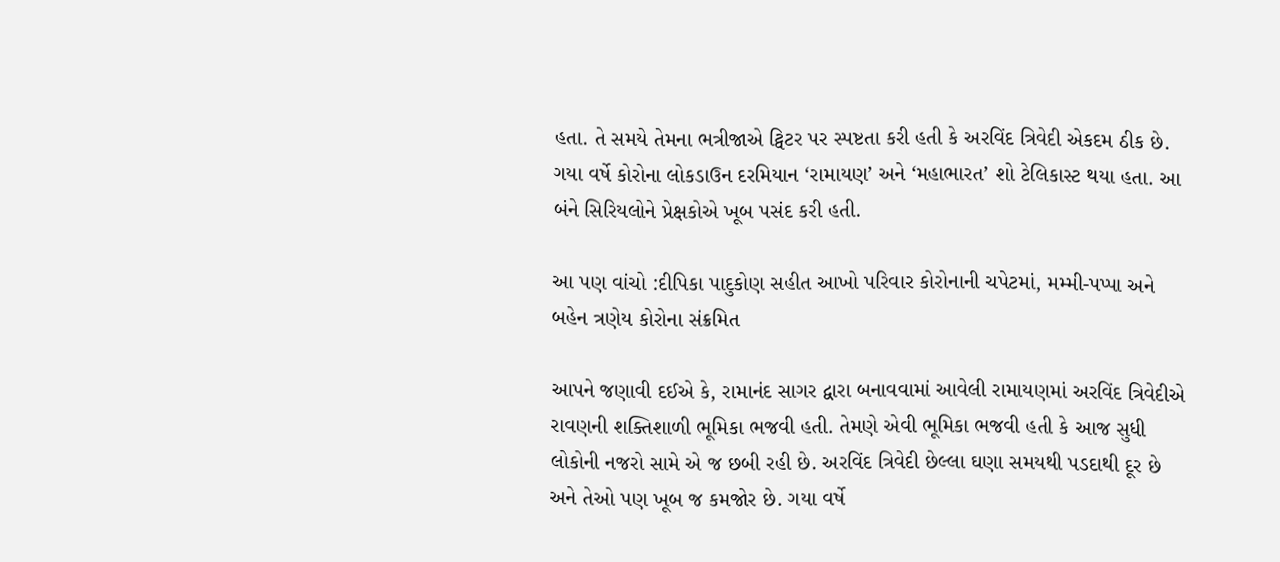હતા. તે સમયે તેમના ભત્રીજાએ ટ્વિટર પર સ્પષ્ટતા કરી હતી કે અરવિંદ ત્રિવેદી એકદમ ઠીક છે. ગયા વર્ષે કોરોના લોકડાઉન દરમિયાન ‘રામાયણ’ અને ‘મહાભારત’ શો ટેલિકાસ્ટ થયા હતા. આ બંને સિરિયલોને પ્રેક્ષકોએ ખૂબ પસંદ કરી હતી.

આ પણ વાંચો :દીપિકા પાદુકોણ સહીત આખો પરિવાર કોરોનાની ચપેટમાં, મમ્મી-પપ્પા અને બહેન ત્રણેય કોરોના સંક્રમિત

આપને જણાવી દઈએ કે, રામાનંદ સાગર દ્વારા બનાવવામાં આવેલી રામાયણમાં અરવિંદ ત્રિવેદીએ રાવણની શક્તિશાળી ભૂમિકા ભજવી હતી. તેમણે એવી ભૂમિકા ભજવી હતી કે આજ સુધી લોકોની નજરો સામે એ જ છબી રહી છે. અરવિંદ ત્રિવેદી છેલ્લા ઘણા સમયથી પડદાથી દૂર છે અને તેઓ પણ ખૂબ જ કમજોર છે. ગયા વર્ષે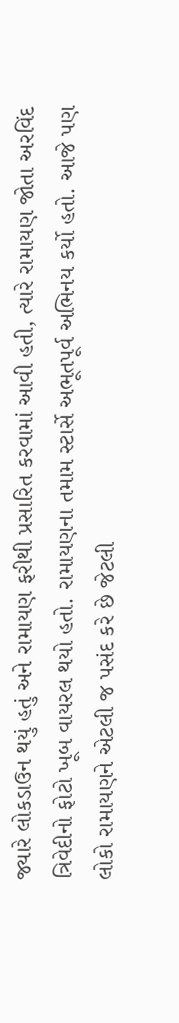જ્યારે લોકડાઉન થયું હતું અને રામાયણ ફરીથી પ્રસારિત કરવામાં આવી હતી, ત્યારે રામાયણ જોતા અરવિંદ ત્રિવેદીનો ફોટો ખૂબ વાયરલ થયો હતો. રામાયણના તમામ સ્ટાર્સે અભૂતપૂર્વ અભિનય કર્યો હતો. આજે પણ લોકો રામાયણને એટલી જ પસંદ કરે છે જેટલી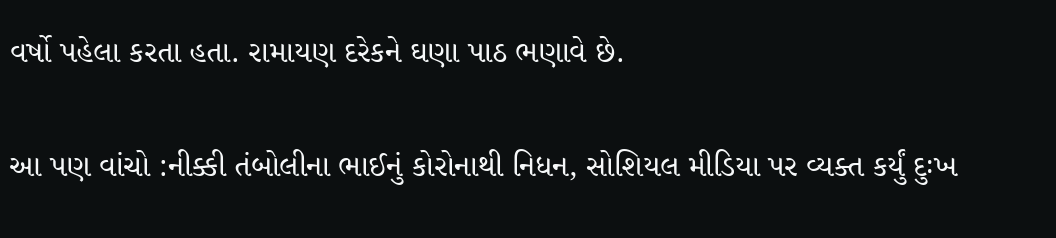વર્ષો પહેલા કરતા હતા. રામાયણ દરેકને ઘણા પાઠ ભણાવે છે.

આ પણ વાંચો :નીક્કી તંબોલીના ભાઈનું કોરોનાથી નિધન, સોશિયલ મીડિયા પર વ્યક્ત કર્યું દુઃખ